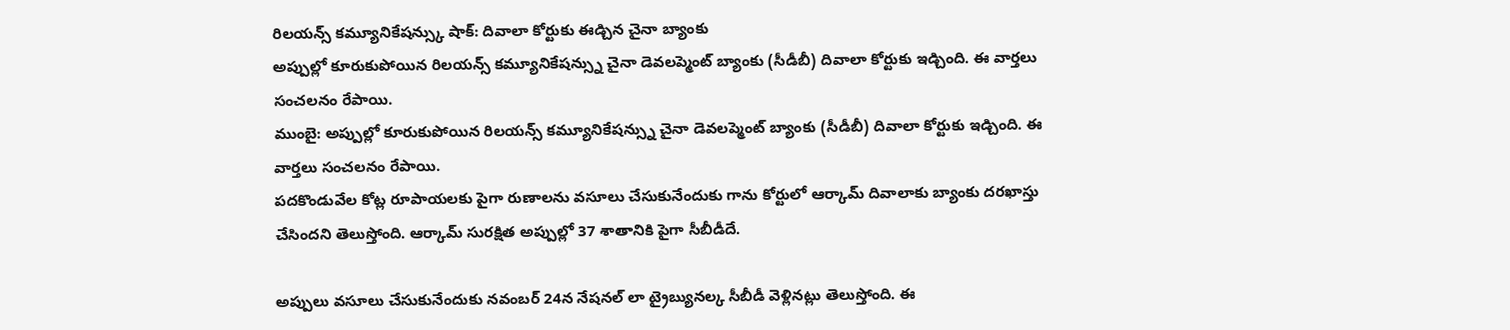రిలయన్స్ కమ్యూనికేషన్స్కు షాక్: దివాలా కోర్టుకు ఈడ్చిన చైనా బ్యాంకు
అప్పుల్లో కూరుకుపోయిన రిలయన్స్ కమ్యూనికేషన్స్ను చైనా డెవలప్మెంట్ బ్యాంకు (సీడీబీ) దివాలా కోర్టుకు ఇడ్చింది. ఈ వార్తలు సంచలనం రేపాయి.
ముంబై: అప్పుల్లో కూరుకుపోయిన రిలయన్స్ కమ్యూనికేషన్స్ను చైనా డెవలప్మెంట్ బ్యాంకు (సీడీబీ) దివాలా కోర్టుకు ఇడ్చింది. ఈ వార్తలు సంచలనం రేపాయి.
పదకొండువేల కోట్ల రూపాయలకు పైగా రుణాలను వసూలు చేసుకునేందుకు గాను కోర్టులో ఆర్కామ్ దివాలాకు బ్యాంకు దరఖాస్తు చేసిందని తెలుస్తోంది. ఆర్కామ్ సురక్షిత అప్పుల్లో 37 శాతానికి పైగా సీబీడీదే.

అప్పులు వసూలు చేసుకునేందుకు నవంబర్ 24న నేషనల్ లా ట్రైబ్యునల్క సీబీడీ వెళ్లినట్లు తెలుస్తోంది. ఈ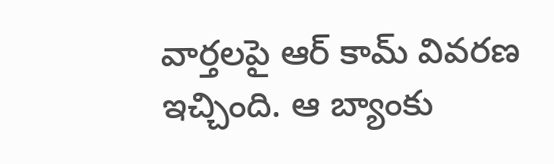వార్తలపై ఆర్ కామ్ వివరణ ఇచ్చింది. ఆ బ్యాంకు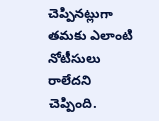చెప్పినట్లుగా తమకు ఎలాంటి నోటీసులు రాలేదని చెప్పింది.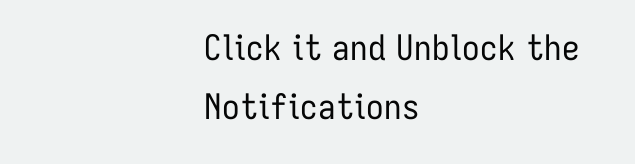Click it and Unblock the Notifications